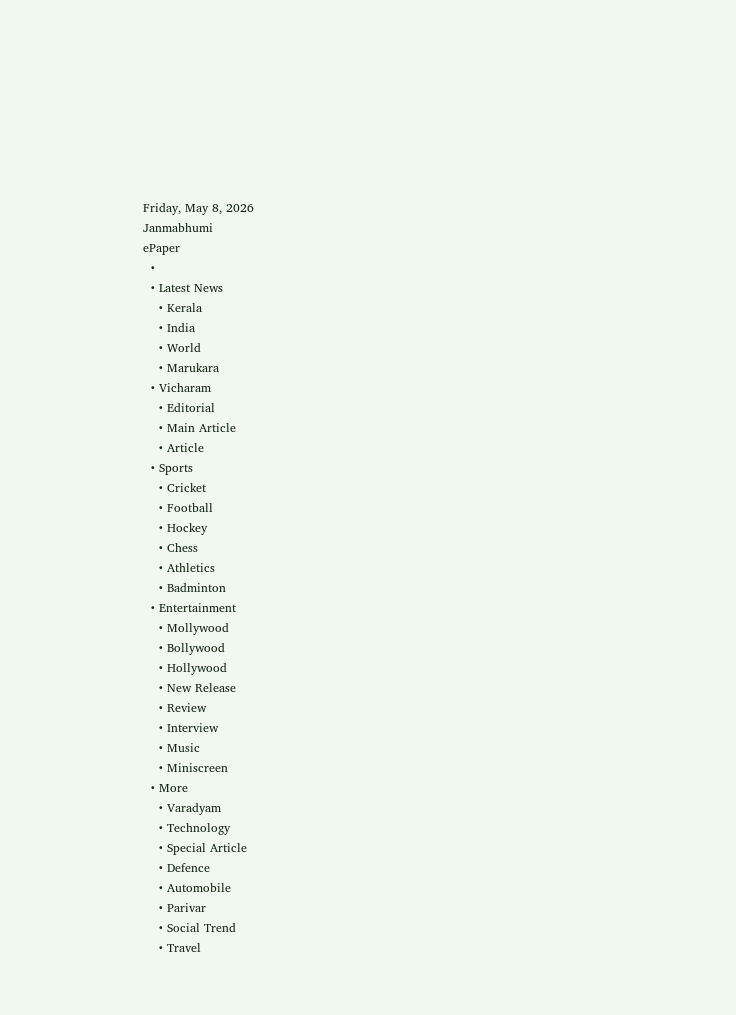Friday, May 8, 2026
Janmabhumi
ePaper
  •
  • Latest News
    • Kerala
    • India
    • World
    • Marukara
  • Vicharam
    • Editorial
    • Main Article
    • Article
  • Sports
    • Cricket
    • Football
    • Hockey
    • Chess
    • Athletics
    • Badminton
  • Entertainment
    • Mollywood
    • Bollywood
    • Hollywood
    • New Release
    • Review
    • Interview
    • Music
    • Miniscreen
  • More
    • Varadyam
    • Technology
    • Special Article
    • Defence
    • Automobile
    • Parivar
    • Social Trend
    • Travel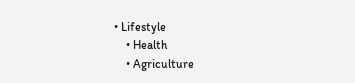• Lifestyle
    • Health
    • Agriculture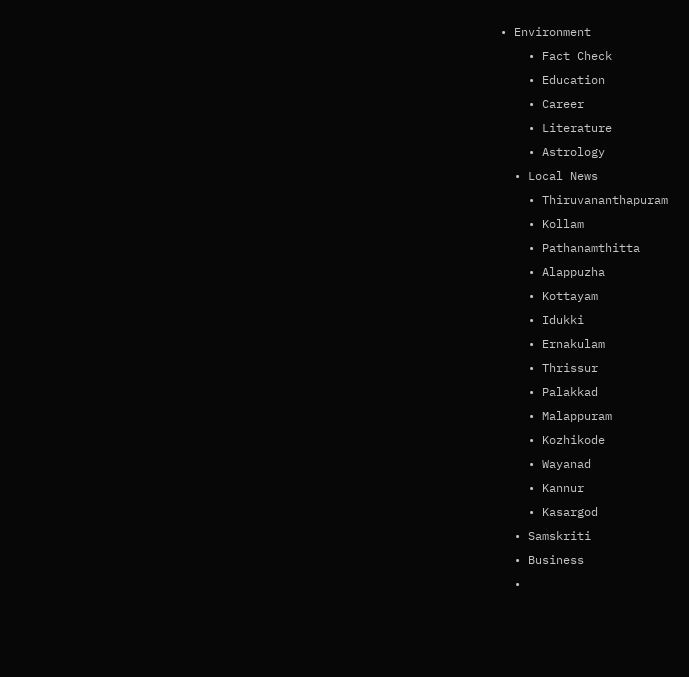• Environment
    • Fact Check
    • Education
    • Career
    • Literature
    • Astrology
  • Local News
    • Thiruvananthapuram
    • Kollam
    • Pathanamthitta
    • Alappuzha
    • Kottayam
    • Idukki
    • Ernakulam
    • Thrissur
    • Palakkad
    • Malappuram
    • Kozhikode
    • Wayanad
    • Kannur
    • Kasargod
  • Samskriti
  • Business
  •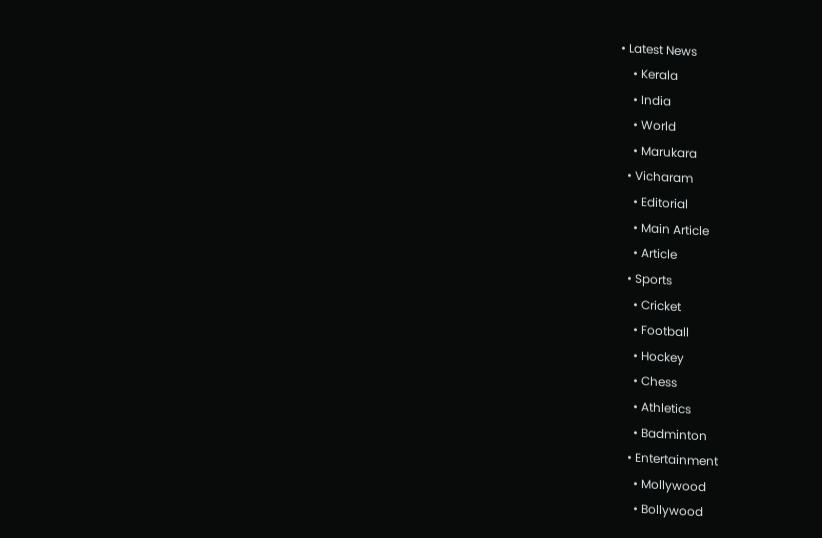• Latest News
    • Kerala
    • India
    • World
    • Marukara
  • Vicharam
    • Editorial
    • Main Article
    • Article
  • Sports
    • Cricket
    • Football
    • Hockey
    • Chess
    • Athletics
    • Badminton
  • Entertainment
    • Mollywood
    • Bollywood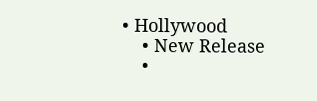• Hollywood
    • New Release
    •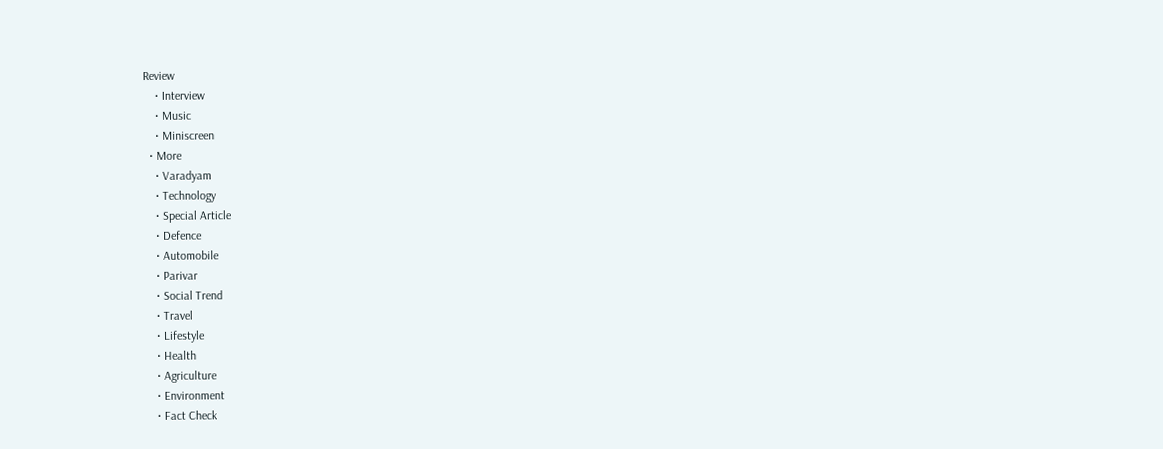Review
    • Interview
    • Music
    • Miniscreen
  • More
    • Varadyam
    • Technology
    • Special Article
    • Defence
    • Automobile
    • Parivar
    • Social Trend
    • Travel
    • Lifestyle
    • Health
    • Agriculture
    • Environment
    • Fact Check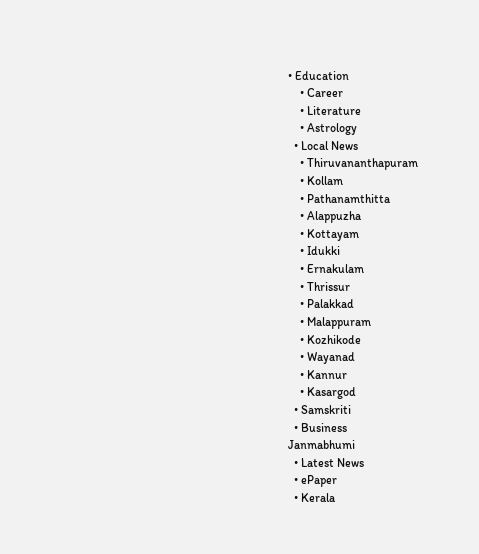• Education
    • Career
    • Literature
    • Astrology
  • Local News
    • Thiruvananthapuram
    • Kollam
    • Pathanamthitta
    • Alappuzha
    • Kottayam
    • Idukki
    • Ernakulam
    • Thrissur
    • Palakkad
    • Malappuram
    • Kozhikode
    • Wayanad
    • Kannur
    • Kasargod
  • Samskriti
  • Business
Janmabhumi
  • Latest News
  • ePaper
  • Kerala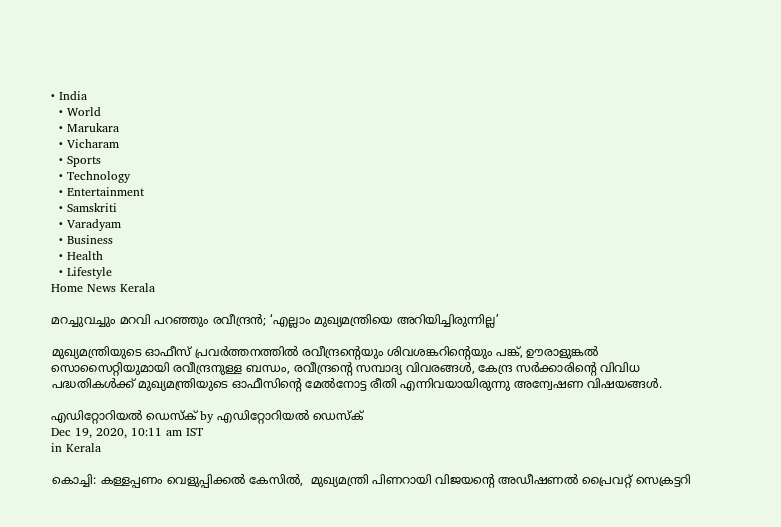• India
  • World
  • Marukara
  • Vicharam
  • Sports
  • Technology
  • Entertainment
  • Samskriti
  • Varadyam
  • Business
  • Health
  • Lifestyle
Home News Kerala

മറച്ചുവച്ചും മറവി പറഞ്ഞും രവീന്ദ്രന്‍; ‘എല്ലാം മുഖ്യമന്ത്രിയെ അറിയിച്ചിരുന്നില്ല’

മുഖ്യമന്ത്രിയുടെ ഓഫീസ് പ്രവര്‍ത്തനത്തില്‍ രവീന്ദ്രന്റെയും ശിവശങ്കറിന്റെയും പങ്ക്, ഊരാളുങ്കല്‍ സൊസൈറ്റിയുമായി രവീന്ദ്രനുള്ള ബന്ധം, രവീന്ദ്രന്റെ സമ്പാദ്യ വിവരങ്ങള്‍, കേന്ദ്ര സര്‍ക്കാരിന്റെ വിവിധ പദ്ധതികള്‍ക്ക് മുഖ്യമന്ത്രിയുടെ ഓഫീസിന്റെ മേല്‍നോട്ട രീതി എന്നിവയായിരുന്നു അന്വേഷണ വിഷയങ്ങള്‍.

എഡിറ്റോറിയൽ ഡെസ്ക് by എഡിറ്റോറിയൽ ഡെസ്ക്
Dec 19, 2020, 10:11 am IST
in Kerala

കൊച്ചി: കള്ളപ്പണം വെളുപ്പിക്കല്‍ കേസില്‍,  മുഖ്യമന്ത്രി പിണറായി വിജയന്റെ അഡീഷണല്‍ പ്രൈവറ്റ് സെക്രട്ടറി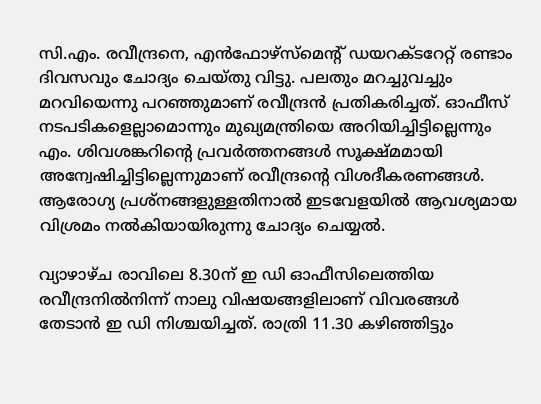സി.എം. രവീന്ദ്രനെ, എന്‍ഫോഴ്‌സ്‌മെന്റ് ഡയറക്ടറേറ്റ് രണ്ടാം ദിവസവും ചോദ്യം ചെയ്തു വിട്ടു. പലതും മറച്ചുവച്ചും മറവിയെന്നു പറഞ്ഞുമാണ് രവീന്ദ്രന്‍ പ്രതികരിച്ചത്. ഓഫീസ് നടപടികളെല്ലാമൊന്നും മുഖ്യമന്ത്രിയെ അറിയിച്ചിട്ടില്ലെന്നും എം. ശിവശങ്കറിന്റെ പ്രവര്‍ത്തനങ്ങള്‍ സൂക്ഷ്മമായി അന്വേഷിച്ചിട്ടില്ലെന്നുമാണ് രവീന്ദ്രന്റെ വിശദീകരണങ്ങള്‍.  ആരോഗ്യ പ്രശ്‌നങ്ങളുള്ളതിനാല്‍ ഇടവേളയില്‍ ആവശ്യമായ വിശ്രമം നല്‍കിയായിരുന്നു ചോദ്യം ചെയ്യല്‍.

വ്യാഴാഴ്ച രാവിലെ 8.30ന് ഇ ഡി ഓഫീസിലെത്തിയ രവീന്ദ്രനില്‍നിന്ന് നാലു വിഷയങ്ങളിലാണ് വിവരങ്ങള്‍ തേടാന്‍ ഇ ഡി നിശ്ചയിച്ചത്. രാത്രി 11.30 കഴിഞ്ഞിട്ടും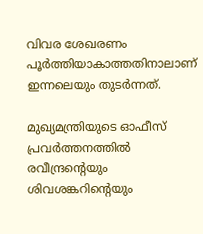വിവര ശേഖരണം പൂര്‍ത്തിയാകാത്തതിനാലാണ് ഇന്നലെയും തുടര്‍ന്നത്.

മുഖ്യമന്ത്രിയുടെ ഓഫീസ് പ്രവര്‍ത്തനത്തില്‍ രവീന്ദ്രന്റെയും ശിവശങ്കറിന്റെയും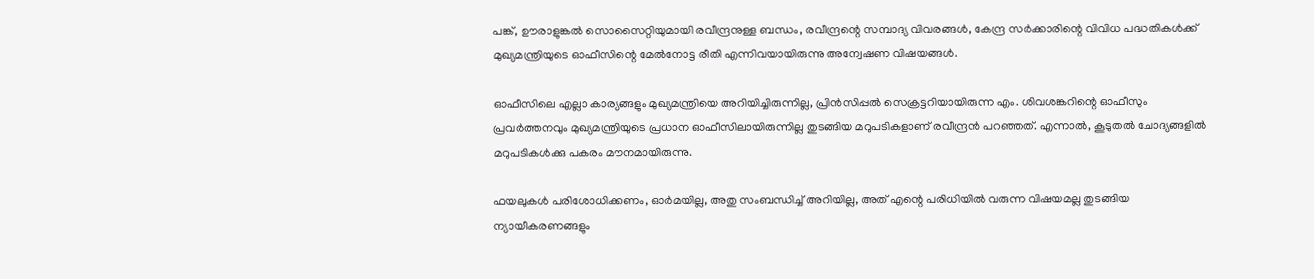പങ്ക്, ഊരാളുങ്കല്‍ സൊസൈറ്റിയുമായി രവീന്ദ്രനുള്ള ബന്ധം, രവീന്ദ്രന്റെ സമ്പാദ്യ വിവരങ്ങള്‍, കേന്ദ്ര സര്‍ക്കാരിന്റെ വിവിധ പദ്ധതികള്‍ക്ക് മുഖ്യമന്ത്രിയുടെ ഓഫീസിന്റെ മേല്‍നോട്ട രീതി എന്നിവയായിരുന്നു അന്വേഷണ വിഷയങ്ങള്‍.

ഓഫീസിലെ എല്ലാ കാര്യങ്ങളും മുഖ്യമന്ത്രിയെ അറിയിച്ചിരുന്നില്ല, പ്രിന്‍സിപ്പല്‍ സെക്രട്ടറിയായിരുന്ന എം. ശിവശങ്കറിന്റെ ഓഫീസും പ്രവര്‍ത്തനവും മുഖ്യമന്ത്രിയുടെ പ്രധാന ഓഫീസിലായിരുന്നില്ല തുടങ്ങിയ മറുപടികളാണ് രവീന്ദ്രന്‍ പറഞ്ഞത്. എന്നാല്‍, കൂടുതല്‍ ചോദ്യങ്ങളില്‍ മറുപടികള്‍ക്കു പകരം മൗനമായിരുന്നു.

ഫയലുകള്‍ പരിശോധിക്കണം, ഓര്‍മയില്ല, അതു സംബന്ധിച്ച് അറിയില്ല, അത് എന്റെ പരിധിയില്‍ വരുന്ന വിഷയമല്ല തുടങ്ങിയ ന്യായീകരണങ്ങളും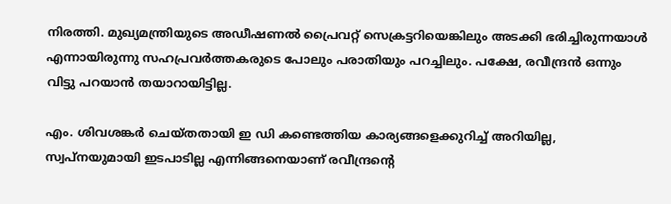നിരത്തി. മുഖ്യമന്ത്രിയുടെ അഡീഷണല്‍ പ്രൈവറ്റ് സെക്രട്ടറിയെങ്കിലും അടക്കി ഭരിച്ചിരുന്നയാള്‍ എന്നായിരുന്നു സഹപ്രവര്‍ത്തകരുടെ പോലും പരാതിയും പറച്ചിലും. പക്ഷേ, രവീന്ദ്രന്‍ ഒന്നും വിട്ടു പറയാന്‍ തയാറായിട്ടില്ല.

എം. ശിവശങ്കര്‍ ചെയ്തതായി ഇ ഡി കണ്ടെത്തിയ കാര്യങ്ങളെക്കുറിച്ച് അറിയില്ല, സ്വപ്‌നയുമായി ഇടപാടില്ല എന്നിങ്ങനെയാണ് രവീന്ദ്രന്റെ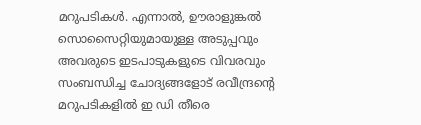മറുപടികള്‍. എന്നാല്‍, ഊരാളുങ്കല്‍ സൊസൈറ്റിയുമായുള്ള അടുപ്പവും അവരുടെ ഇടപാടുകളുടെ വിവരവും സംബന്ധിച്ച ചോദ്യങ്ങളോട് രവീന്ദ്രന്റെ മറുപടികളില്‍ ഇ ഡി തീരെ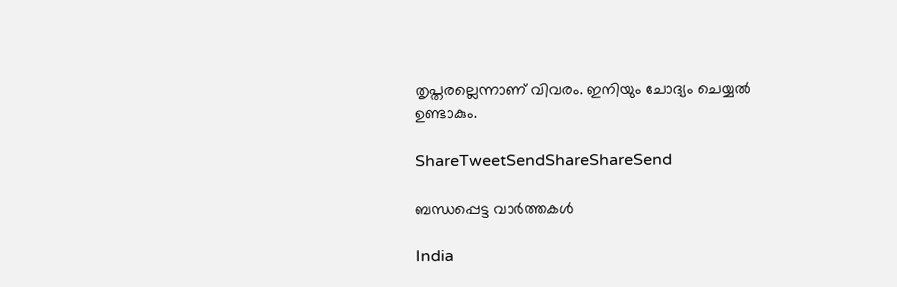തൃപ്തരല്ലെന്നാണ് വിവരം. ഇനിയും ചോദ്യം ചെയ്യല്‍ ഉണ്ടാകും.

ShareTweetSendShareShareSend

ബന്ധപ്പെട്ട വാര്‍ത്തകള്‍

India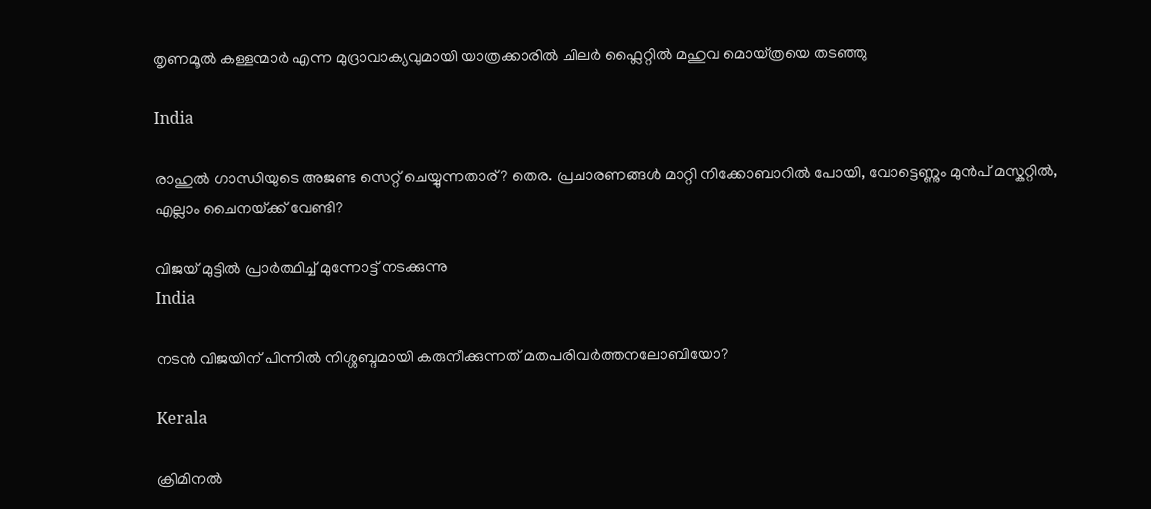തൃണമൂല്‍ കള്ളന്മാര്‍ എന്ന മുദ്രാവാക്യവുമായി യാത്രക്കാരില്‍ ചിലര്‍ ഫ്ലൈറ്റില്‍ മഹുവ മൊയ്ത്രയെ തടഞ്ഞു

India

രാഹുല്‍ ഗാന്ധിയുടെ അജണ്ട സെറ്റ് ചെയ്യുന്നതാര്? തെര. പ്രചാരണങ്ങള്‍ മാറ്റി നിക്കോബാറില്‍ പോയി, വോട്ടെണ്ണും മുന്‍പ് മസ്കറ്റില്‍, എല്ലാം ചൈനയ്‌ക്ക് വേണ്ടി?

വിജയ് മുട്ടില്‍ പ്രാര്‍ത്ഥിച്ച് മുന്നോട്ട് നടക്കുന്നു
India

നടന്‍ വിജയിന് പിന്നില്‍ നിശ്ശബ്ദമായി കരുനീക്കുന്നത് മതപരിവര്‍ത്തനലോബിയോ?

Kerala

ക്രിമിനല്‍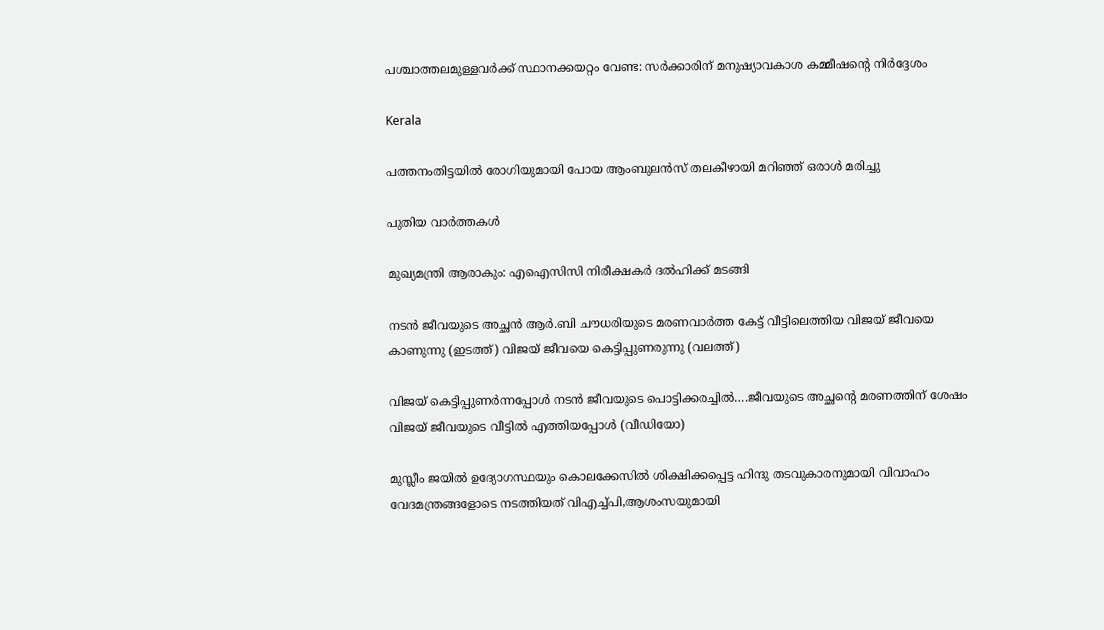പശ്ചാത്തലമുള്ളവര്‍ക്ക് സ്ഥാനക്കയറ്റം വേണ്ട: സര്‍ക്കാരിന് മനുഷ്യാവകാശ കമ്മീഷന്റെ നിര്‍ദ്ദേശം

Kerala

പത്തനംതിട്ടയില്‍ രോഗിയുമായി പോയ ആംബുലന്‍സ് തലകീഴായി മറിഞ്ഞ് ഒരാള്‍ മരിച്ചു

പുതിയ വാര്‍ത്തകള്‍

മുഖ്യമന്ത്രി ആരാകും: എഐസിസി നിരീക്ഷകര്‍ ദല്‍ഹിക്ക് മടങ്ങി

നടന്‍ ജീവയുടെ അച്ഛന്‍ ആര്‍.ബി ചൗധരിയുടെ മരണവാര്‍ത്ത കേട്ട് വീട്ടിലെത്തിയ വിജയ് ജീവയെ കാണുന്നു (ഇടത്ത്) വിജയ് ജീവയെ കെട്ടിപ്പുണരുന്നു (വലത്ത്)

വിജയ് കെട്ടിപ്പുണര്‍ന്നപ്പോള്‍ നടന്‍ ജീവയുടെ പൊട്ടിക്കരച്ചില്‍….ജീവയുടെ അച്ഛന്റെ മരണത്തിന് ശേഷം വിജയ് ജീവയുടെ വീട്ടില്‍ എത്തിയപ്പോള്‍ (വീഡിയോ)

മുസ്ലീം ജയില്‍ ഉദ്യോഗസ്ഥയും കൊലക്കേസില്‍ ശിക്ഷിക്കപ്പെട്ട ഹിന്ദു തടവുകാരനുമായി വിവാഹം വേദമന്ത്രങ്ങളോടെ നടത്തിയത് വിഎച്ച്പി,ആശംസയുമായി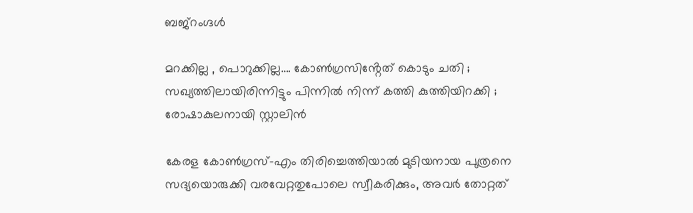ബജ്‌റംഗ്ദള്‍

മറക്കില്ല , പൊറുക്കില്ല…. കോൺഗ്രസിൻ്റേത് കൊടും ചതി ; സഖ്യത്തിലായിരിന്നിട്ടും പിന്നിൽ നിന്ന് കത്തി കുത്തിയിറക്കി ; രോഷാകുലനായി സ്റ്റാലിൻ

കേരള കോണ്‍ഗ്രസ്-എം തിരിച്ചെത്തിയാല്‍ മുടിയനായ പുത്രനെ സദ്യയൊരുക്കി വരവേറ്റതുപോലെ സ്വീകരിക്കും, അവര്‍ തോറ്റത്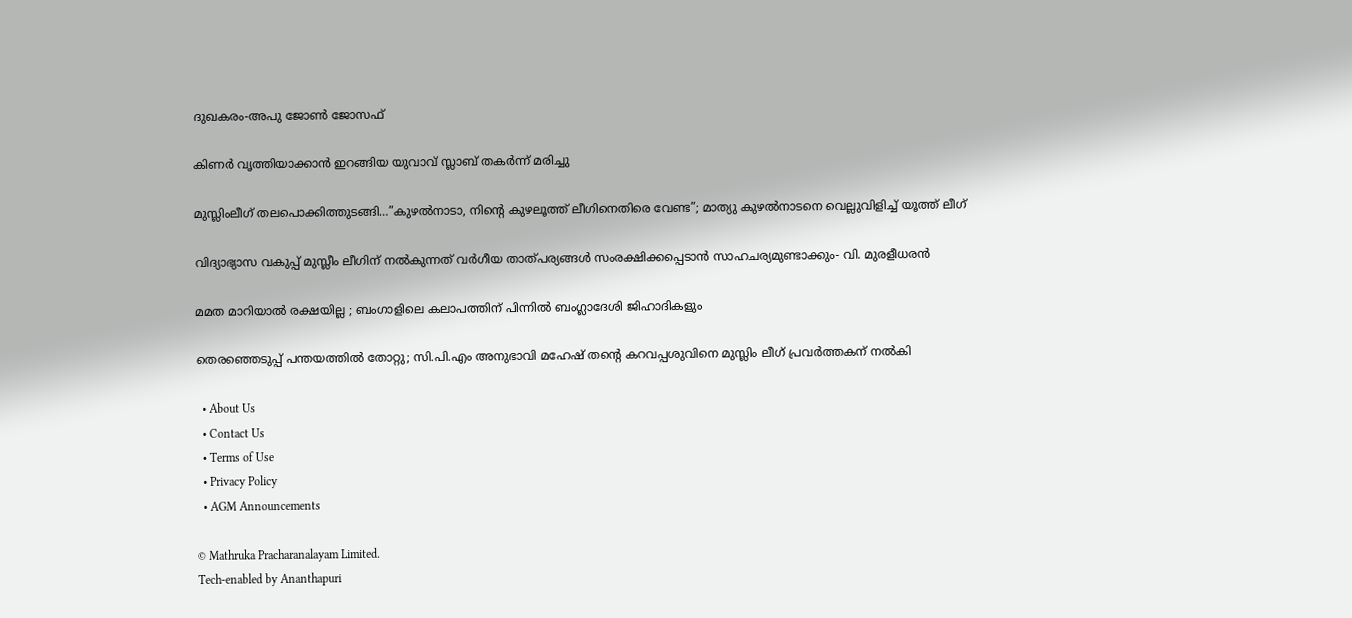ദുഖകരം-അപു ജോണ്‍ ജോസഫ്

കിണര്‍ വൃത്തിയാക്കാന്‍ ഇറങ്ങിയ യുവാവ് സ്ലാബ് തകര്‍ന്ന് മരിച്ചു

മുസ്ലിംലീഗ് തലപൊക്കിത്തുടങ്ങി…”കുഴൽനാടാ, നിന്റെ കുഴലൂത്ത് ലീഗിനെതിരെ വേണ്ട”; മാത്യു കുഴൽനാടനെ വെല്ലുവിളിച്ച് യൂത്ത് ലീഗ്

വിദ്യാഭ്യാസ വകുപ്പ് മുസ്ലീം ലീഗിന് നല്‍കുന്നത് വര്‍ഗീയ താത്പര്യങ്ങള്‍ സംരക്ഷിക്കപ്പെടാന്‍ സാഹചര്യമുണ്ടാക്കും- വി. മുരളീധരന്‍

മമത മാറിയാൽ രക്ഷയില്ല ; ബംഗാളിലെ കലാപത്തിന് പിന്നിൽ ബംഗ്ലാദേശി ജിഹാദികളും

തെരഞ്ഞെടുപ്പ് പന്തയത്തില്‍ തോറ്റു; സി.പി.എം അനുഭാവി മഹേഷ് തന്റെ കറവപ്പശുവിനെ മുസ്ലിം ലീഗ് പ്രവര്‍ത്തകന് നല്‍കി

  • About Us
  • Contact Us
  • Terms of Use
  • Privacy Policy
  • AGM Announcements

© Mathruka Pracharanalayam Limited.
Tech-enabled by Ananthapuri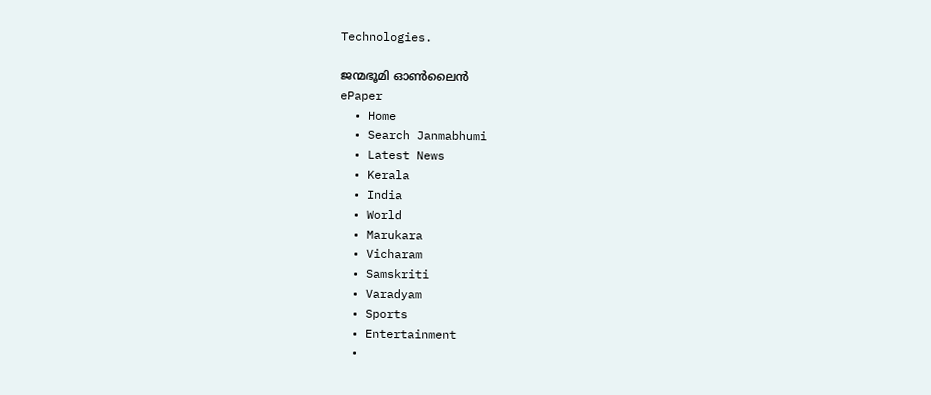Technologies.

ജന്മഭൂമി ഓണ്‍ലൈന്‍
ePaper
  • Home
  • Search Janmabhumi
  • Latest News
  • Kerala
  • India
  • World
  • Marukara
  • Vicharam
  • Samskriti
  • Varadyam
  • Sports
  • Entertainment
  •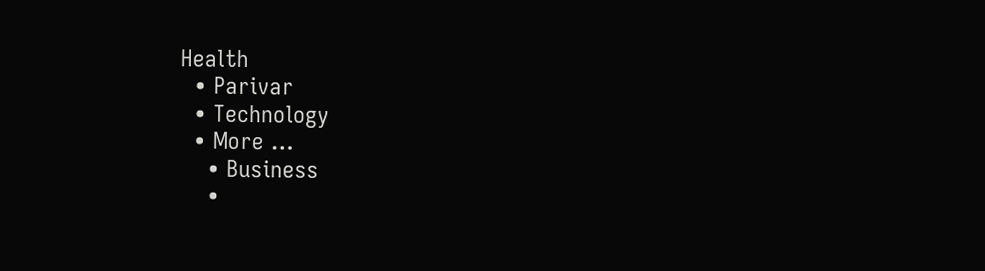Health
  • Parivar
  • Technology
  • More …
    • Business
    •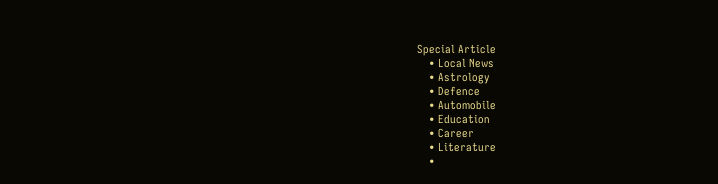Special Article
    • Local News
    • Astrology
    • Defence
    • Automobile
    • Education
    • Career
    • Literature
    •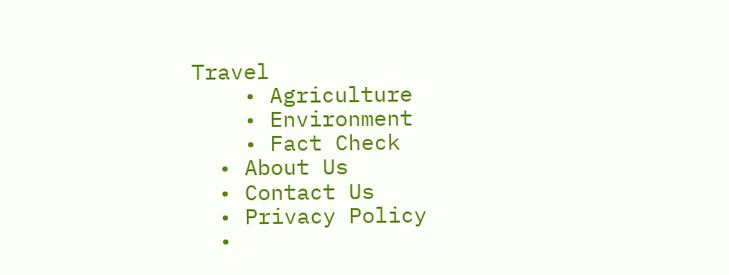Travel
    • Agriculture
    • Environment
    • Fact Check
  • About Us
  • Contact Us
  • Privacy Policy
  •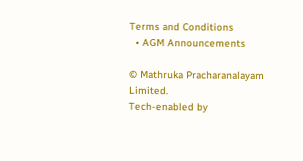Terms and Conditions
  • AGM Announcements

© Mathruka Pracharanalayam Limited.
Tech-enabled by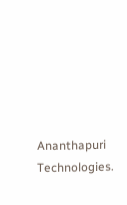Ananthapuri Technologies.